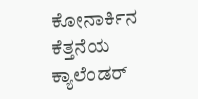ಕೋನಾರ್ಕಿನ ಕೆತ್ತನೆಯ ಕ್ಯಾಲೆಂಡರ್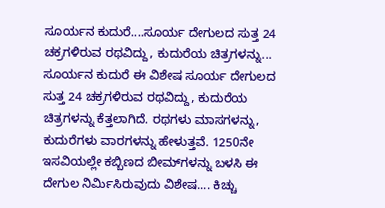ಸೂರ್ಯನ ಕುದುರೆ....ಸೂರ್ಯ ದೇಗುಲದ ಸುತ್ತ 24 ಚಕ್ರಗಳಿರುವ ರಥವಿದ್ದು, ಕುದುರೆಯ ಚಿತ್ರಗಳನ್ನು... ಸೂರ್ಯನ ಕುದುರೆ ಈ ವಿಶೇಷ ಸೂರ್ಯ ದೇಗುಲದ ಸುತ್ತ 24 ಚಕ್ರಗಳಿರುವ ರಥವಿದ್ದು, ಕುದುರೆಯ ಚಿತ್ರಗಳನ್ನು ಕೆತ್ತಲಾಗಿದೆ. ರಥಗಳು ಮಾಸಗಳನ್ನು, ಕುದುರೆಗಳು ವಾರಗಳನ್ನು ಹೇಳುತ್ತವೆ. 1250ನೇ ಇಸವಿಯಲ್ಲೇ ಕಬ್ಬಿಣದ ಬೀಮ್‌ಗಳನ್ನು ಬಳಸಿ ಈ ದೇಗುಲ ನಿರ್ಮಿಸಿರುವುದು ವಿಶೇಷ.... ಕಿಚ್ಚು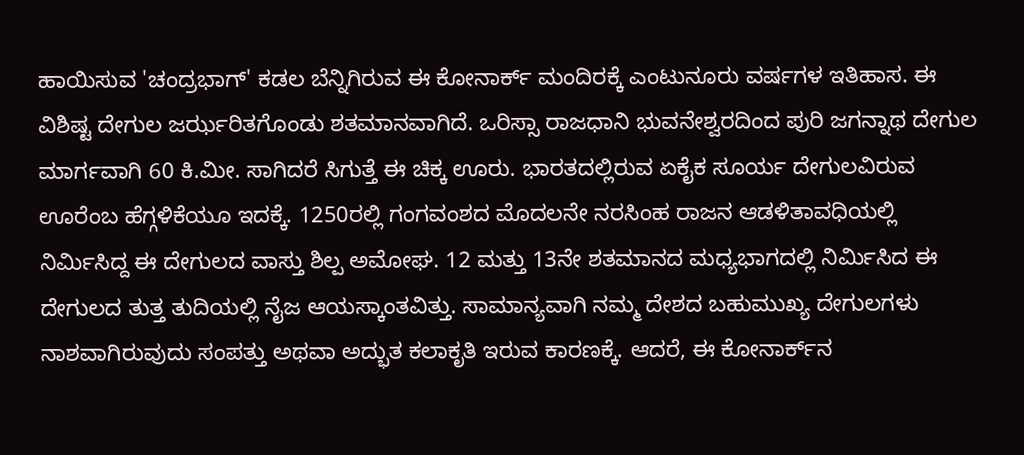ಹಾಯಿಸುವ 'ಚಂದ್ರಭಾಗ್‌' ಕಡಲ ಬೆನ್ನಿಗಿರುವ ಈ ಕೋನಾರ್ಕ್ ಮಂದಿರಕ್ಕೆ ಎಂಟುನೂರು ವರ್ಷಗಳ ಇತಿಹಾಸ. ಈ ವಿಶಿಷ್ಟ ದೇಗುಲ ಜರ್ಝರಿತಗೊಂಡು ಶತಮಾನವಾಗಿದೆ. ಒರಿಸ್ಸಾ ರಾಜಧಾನಿ ಭುವನೇಶ್ವರದಿಂದ ಪುರಿ ಜಗನ್ನಾಥ ದೇಗುಲ ಮಾರ್ಗವಾಗಿ 60 ಕಿ.ಮೀ. ಸಾಗಿದರೆ ಸಿಗುತ್ತೆ ಈ ಚಿಕ್ಕ ಊರು. ಭಾರತದಲ್ಲಿರುವ ಏಕೈಕ ಸೂರ್ಯ ದೇಗುಲವಿರುವ ಊರೆಂಬ ಹೆಗ್ಗಳಿಕೆಯೂ ಇದಕ್ಕೆ. 1250ರಲ್ಲಿ ಗಂಗವಂಶದ ಮೊದಲನೇ ನರಸಿಂಹ ರಾಜನ ಆಡಳಿತಾವಧಿಯಲ್ಲಿ ನಿರ್ಮಿಸಿದ್ದ ಈ ದೇಗುಲದ ವಾಸ್ತು ಶಿಲ್ಪ ಅಮೋಘ. 12 ಮತ್ತು 13ನೇ ಶತಮಾನದ ಮಧ್ಯಭಾಗದಲ್ಲಿ ನಿರ್ಮಿಸಿದ ಈ ದೇಗುಲದ ತುತ್ತ ತುದಿಯಲ್ಲಿ ನೈಜ ಆಯಸ್ಕಾಂತವಿತ್ತು. ಸಾಮಾನ್ಯವಾಗಿ ನಮ್ಮ ದೇಶದ ಬಹುಮುಖ್ಯ ದೇಗುಲಗಳು ನಾಶವಾಗಿರುವುದು ಸಂಪತ್ತು ಅಥವಾ ಅದ್ಭುತ ಕಲಾಕೃತಿ ಇರುವ ಕಾರಣಕ್ಕೆ. ಆದರೆ, ಈ ಕೋನಾರ್ಕ್‌ನ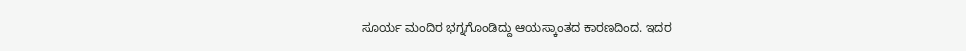ಸೂರ್ಯ ಮಂದಿರ ಭಗ್ನಗೊಂಡಿದ್ದು ಆಯಸ್ಕಾಂತದ ಕಾರಣದಿಂದ. ಇದರ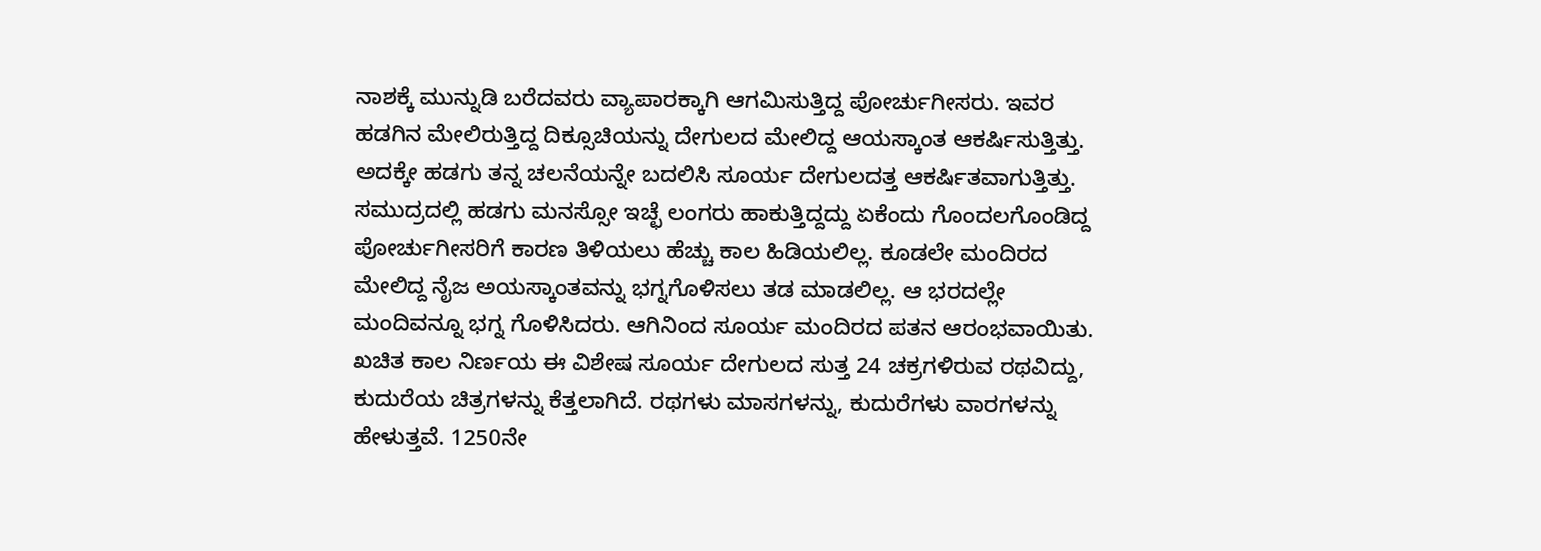ನಾಶಕ್ಕೆ ಮುನ್ನುಡಿ ಬರೆದವರು ವ್ಯಾಪಾರಕ್ಕಾಗಿ ಆಗಮಿಸುತ್ತಿದ್ದ ಪೋರ್ಚುಗೀಸರು. ಇವರ ಹಡಗಿನ ಮೇಲಿರುತ್ತಿದ್ದ ದಿಕ್ಸೂಚಿಯನ್ನು ದೇಗುಲದ ಮೇಲಿದ್ದ ಆಯಸ್ಕಾಂತ ಆಕರ್ಷಿಸುತ್ತಿತ್ತು. ಅದಕ್ಕೇ ಹಡಗು ತನ್ನ ಚಲನೆಯನ್ನೇ ಬದಲಿಸಿ ಸೂರ್ಯ ದೇಗುಲದತ್ತ ಆಕರ್ಷಿತವಾಗುತ್ತಿತ್ತು. ಸಮುದ್ರದಲ್ಲಿ ಹಡಗು ಮನಸ್ಸೋ ಇಚ್ಛೆ ಲಂಗರು ಹಾಕುತ್ತಿದ್ದದ್ದು ಏಕೆಂದು ಗೊಂದಲಗೊಂಡಿದ್ದ ಪೋರ್ಚುಗೀಸರಿಗೆ ಕಾರಣ ತಿಳಿಯಲು ಹೆಚ್ಚು ಕಾಲ ಹಿಡಿಯಲಿಲ್ಲ. ಕೂಡಲೇ ಮಂದಿರದ ಮೇಲಿದ್ದ ನೈಜ ಅಯಸ್ಕಾಂತವನ್ನು ಭಗ್ನಗೊಳಿಸಲು ತಡ ಮಾಡಲಿಲ್ಲ. ಆ ಭರದಲ್ಲೇ ಮಂದಿವನ್ನೂ ಭಗ್ನ ಗೊಳಿಸಿದರು. ಆಗಿನಿಂದ ಸೂರ್ಯ ಮಂದಿರದ ಪತನ ಆರಂಭವಾಯಿತು. ಖಚಿತ ಕಾಲ ನಿರ್ಣಯ ಈ ವಿಶೇಷ ಸೂರ್ಯ ದೇಗುಲದ ಸುತ್ತ 24 ಚಕ್ರಗಳಿರುವ ರಥವಿದ್ದು, ಕುದುರೆಯ ಚಿತ್ರಗಳನ್ನು ಕೆತ್ತಲಾಗಿದೆ. ರಥಗಳು ಮಾಸಗಳನ್ನು, ಕುದುರೆಗಳು ವಾರಗಳನ್ನು ಹೇಳುತ್ತವೆ. 1250ನೇ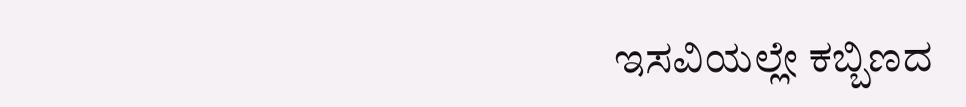ಇಸವಿಯಲ್ಲೇ ಕಬ್ಬಿಣದ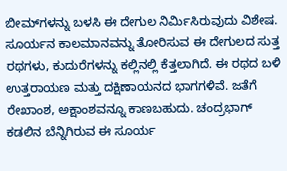ಬೀಮ್‌ಗಳನ್ನು ಬಳಸಿ ಈ ದೇಗುಲ ನಿರ್ಮಿಸಿರುವುದು ವಿಶೇಷ. ಸೂರ್ಯನ ಕಾಲಮಾನವನ್ನು ತೋರಿಸುವ ಈ ದೇಗುಲದ ಸುತ್ತ ರಥಗಳು, ಕುದುರೆಗಳನ್ನು ಕಲ್ಲಿನಲ್ಲಿ ಕೆತ್ತಲಾಗಿದೆ. ಈ ರಥದ ಬಳಿ ಉತ್ತರಾಯಣ ಮತ್ತು ದಕ್ಷಿಣಾಯನದ ಭಾಗಗಳಿವೆ. ಜತೆಗೆ ರೇಖಾಂಶ, ಅಕ್ಷಾಂಶವನ್ನೂ ಕಾಣಬಹುದು. ಚಂದ್ರಭಾಗ್ ಕಡಲಿನ ಬೆನ್ನಿಗಿರುವ ಈ ಸೂರ್ಯ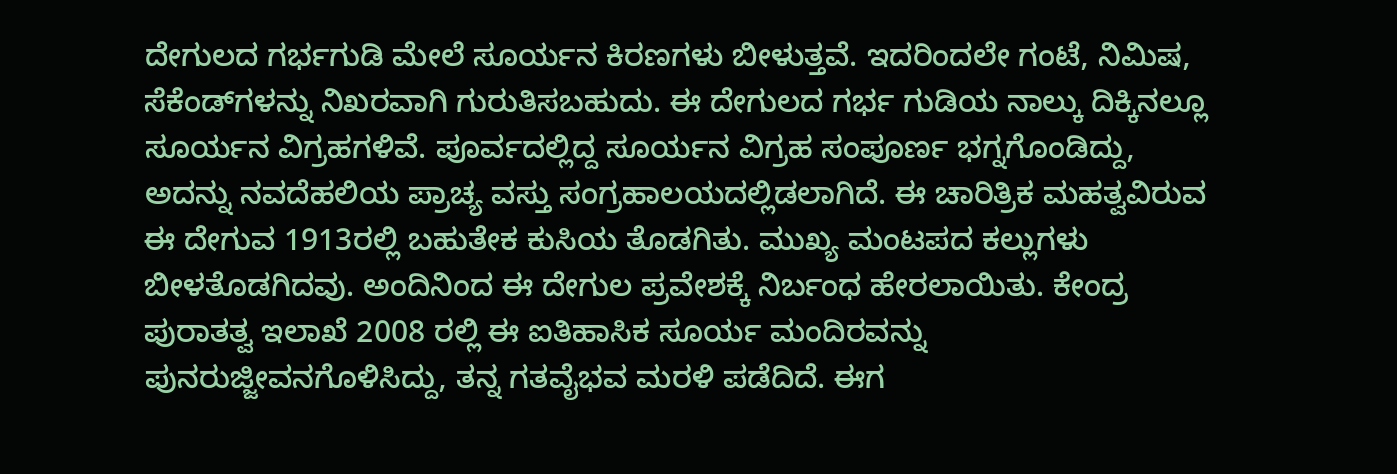ದೇಗುಲದ ಗರ್ಭಗುಡಿ ಮೇಲೆ ಸೂರ್ಯನ ಕಿರಣಗಳು ಬೀಳುತ್ತವೆ. ಇದರಿಂದಲೇ ಗಂಟೆ, ನಿಮಿಷ, ಸೆಕೆಂಡ್‌ಗಳನ್ನು ನಿಖರವಾಗಿ ಗುರುತಿಸಬಹುದು. ಈ ದೇಗುಲದ ಗರ್ಭ ಗುಡಿಯ ನಾಲ್ಕು ದಿಕ್ಕಿನಲ್ಲೂ ಸೂರ್ಯನ ವಿಗ್ರಹಗಳಿವೆ. ಪೂರ್ವದಲ್ಲಿದ್ದ ಸೂರ್ಯನ ವಿಗ್ರಹ ಸಂಪೂರ್ಣ ಭಗ್ನಗೊಂಡಿದ್ದು, ಅದನ್ನು ನವದೆಹಲಿಯ ಪ್ರಾಚ್ಯ ವಸ್ತು ಸಂಗ್ರಹಾಲಯದಲ್ಲಿಡಲಾಗಿದೆ. ಈ ಚಾರಿತ್ರಿಕ ಮಹತ್ವವಿರುವ ಈ ದೇಗುವ 1913ರಲ್ಲಿ ಬಹುತೇಕ ಕುಸಿಯ ತೊಡಗಿತು. ಮುಖ್ಯ ಮಂಟಪದ ಕಲ್ಲುಗಳು ಬೀಳತೊಡಗಿದವು. ಅಂದಿನಿಂದ ಈ ದೇಗುಲ ಪ್ರವೇಶಕ್ಕೆ ನಿರ್ಬಂಧ ಹೇರಲಾಯಿತು. ಕೇಂದ್ರ ಪುರಾತತ್ವ ಇಲಾಖೆ 2008 ರಲ್ಲಿ ಈ ಐತಿಹಾಸಿಕ ಸೂರ್ಯ ಮಂದಿರವನ್ನು ಪುನರುಜ್ಜೀವನಗೊಳಿಸಿದ್ದು, ತನ್ನ ಗತವೈಭವ ಮರಳಿ ಪಡೆದಿದೆ. ಈಗ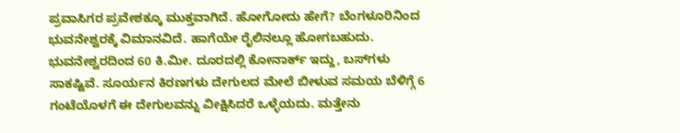ಪ್ರವಾಸಿಗರ ಪ್ರವೇಶಕ್ಕೂ ಮುಕ್ತವಾಗಿದೆ. ಹೋಗೋದು ಹೇಗೆ? ಬೆಂಗಳೂರಿನಿಂದ ಭುವನೇಶ್ವರಕ್ಕೆ ವಿಮಾನವಿದೆ. ಹಾಗೆಯೇ ರೈಲಿನಲ್ಲೂ ಹೋಗಬಹುದು. ಭುವನೇಶ್ವರದಿಂದ 60 ಕಿ.ಮೀ. ದೂರದಲ್ಲಿ ಕೋನಾರ್ಕ್ ಇದ್ದು, ಬಸ್‌ಗಳು ಸಾಕಷ್ಟಿವೆ. ಸೂರ್ಯನ ಕಿರಣಗಳು ದೇಗುಲದ ಮೇಲೆ ಬೀಳುವ ಸಮಯ ಬೆಳಿಗ್ಗೆ 6 ಗಂಟೆಯೊಳಗೆ ಈ ದೇಗುಲವನ್ನು ವೀಕ್ಷಿಸಿದರೆ ಒಳ್ಳೆಯದು. ಮತ್ತೇನು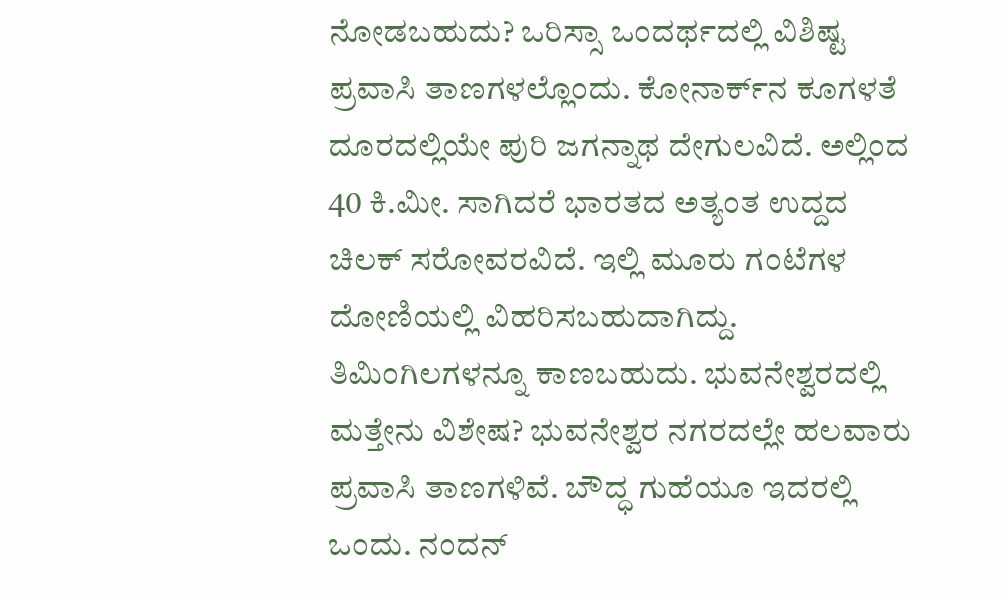ನೋಡಬಹುದು? ಒರಿಸ್ಸಾ ಒಂದರ್ಥದಲ್ಲಿ ವಿಶಿಷ್ಟ ಪ್ರವಾಸಿ ತಾಣಗಳಲ್ಲೊಂದು. ಕೋನಾರ್ಕ್‌ನ ಕೂಗಳತೆ ದೂರದಲ್ಲಿಯೇ ಪುರಿ ಜಗನ್ನಾಥ ದೇಗುಲವಿದೆ. ಅಲ್ಲಿಂದ 40 ಕಿ.ಮೀ. ಸಾಗಿದರೆ ಭಾರತದ ಅತ್ಯಂತ ಉದ್ದದ ಚಿಲಕ್ ಸರೋವರವಿದೆ. ಇಲ್ಲಿ ಮೂರು ಗಂಟೆಗಳ ದೋಣಿಯಲ್ಲಿ ವಿಹರಿಸಬಹುದಾಗಿದ್ದು. ತಿಮಿಂಗಿಲಗಳನ್ನೂ ಕಾಣಬಹುದು. ಭುವನೇಶ್ವರದಲ್ಲಿ ಮತ್ತೇನು ವಿಶೇಷ? ಭುವನೇಶ್ವರ ನಗರದಲ್ಲೇ ಹಲವಾರು ಪ್ರವಾಸಿ ತಾಣಗಳಿವೆ. ಬೌದ್ಧ ಗುಹೆಯೂ ಇದರಲ್ಲಿ ಒಂದು. ನಂದನ್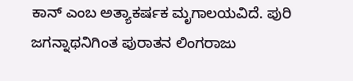ಕಾನ್ ಎಂಬ ಅತ್ಯಾಕರ್ಷಕ ಮೃಗಾಲಯವಿದೆ. ಪುರಿ ಜಗನ್ನಾಥನಿಗಿಂತ ಪುರಾತನ ಲಿಂಗರಾಜು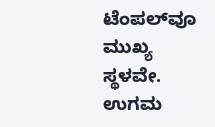ಟೆಂಪಲ್‌ವೂ ಮುಖ್ಯ ಸ್ಥಳವೇ. ಉಗಮ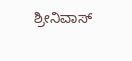ಶ್ರೀನಿವಾಸ್